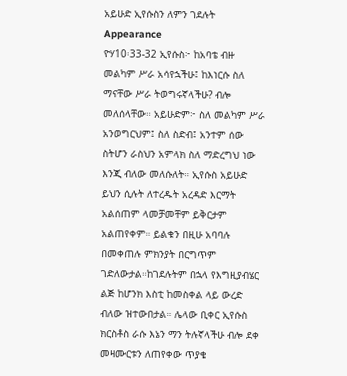አይሁድ ኢየሱስን ለምን ገደሉት
Appearance
ዮሃ10፡33-32 ኢየሱስ፦ ከአባቴ ብዙ መልካም ሥራ አሳየኋችሁ፤ ከእነርሱ ስለ ማናቸው ሥራ ትወግሩኛላችሁ? ብሎ መለሰላቸው። አይሁድም፦ ስለ መልካም ሥራ አንወግርህም፤ ስለ ስድብ፤ አንተም ሰው ስትሆን ራስህን አምላክ ስለ ማድረግህ ነው እንጂ ብለው መለሱለት። ኢየሱስ አይሁድ ይህን ሲሉት ለተረዱት አረዳድ እርማት አልሰጠም ላመቻመቸም ይቅርታም አልጠየቀም። ይልቁን በዚሁ አባባሉ በመቀጠሉ ምክንያት በርግጥም ገድለውታል።ከገደሉትም በኋላ የእግዚያብሄር ልጅ ከሆንክ እስቲ ከመስቀል ላይ ውረድ ብለው ዝተውበታል። ሌላው ቢቀር ኢየሱስ ክርስቶስ ራሱ እኔን ማን ትሉኛላችሁ ብሎ ደቀ መዛሙርቱን ለጠየቀው ጥያቄ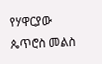የሃዋርያው ጴጥሮስ መልስ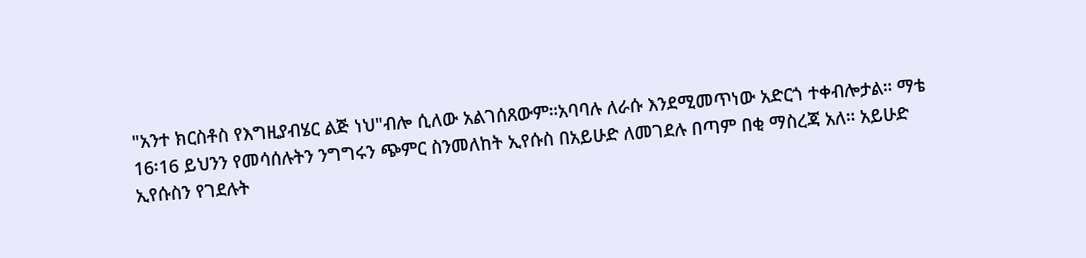"አንተ ክርስቶስ የእግዚያብሄር ልጅ ነህ"ብሎ ሲለው አልገሰጸውም።አባባሉ ለራሱ እንደሚመጥነው አድርጎ ተቀብሎታል። ማቴ 16፡16 ይህንን የመሳሰሉትን ንግግሩን ጭምር ስንመለከት ኢየሱስ በአይሁድ ለመገደሉ በጣም በቂ ማስረጃ አለ። አይሁድ ኢየሱስን የገደሉት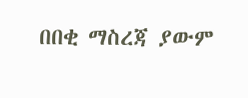በበቂ ማስረጃ ያውም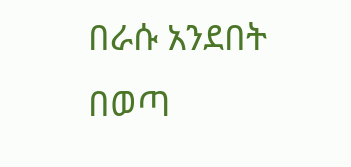በራሱ አንደበት በወጣ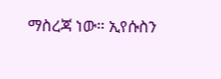ማስረጃ ነው። ኢየሱስን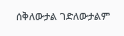ሰቅለውታል ገድለውታልም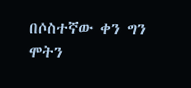በሶስተኛው ቀን ግን ሞትን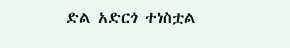ድል አድርጎ ተነስቷል